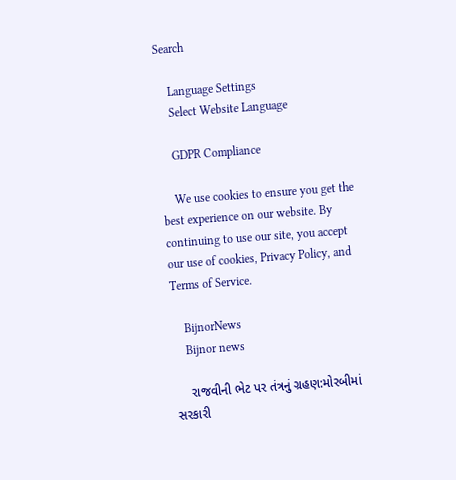Search

    Language Settings
    Select Website Language

    GDPR Compliance

    We use cookies to ensure you get the best experience on our website. By continuing to use our site, you accept our use of cookies, Privacy Policy, and Terms of Service.

    BijnorNews
    Bijnor news

    રાજવીની ભેટ પર તંત્રનું ગ્રહણ:મોરબીમાં સરકારી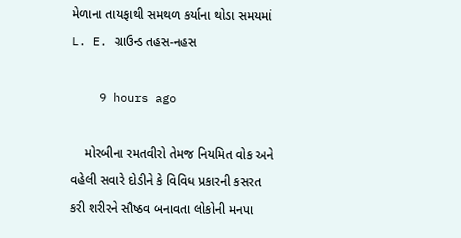મેળાના તાયફાથી સમથળ કર્યાના થોડા સમયમાં L. E. ગ્રાઉન્ડ તહસ-નહસ

    9 hours ago

    મોરબીના રમતવીરો તેમજ નિયમિત વોક અને વહેલી સવારે દોડીને કે વિવિધ પ્રકારની કસરત કરી શરીરને સૌષ્ઠવ બનાવતા લોકોની મનપા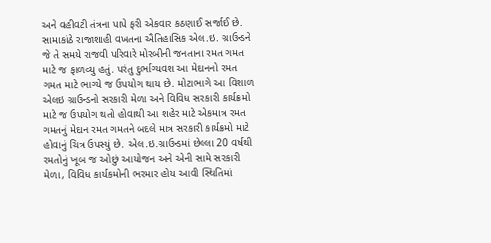અને વહીવટી તંત્રના પાપે ફરી એકવાર કઠણાઈ સર્જાઈ છે. સામાકાંઠે રાજાશાહી વખતના ઐતિહાસિક એલ.ઇ. ગ્રાઉન્ડને જે તે સમયે રાજવી પરિવારે મોરબીની જનતાના રમત ગમત માટે જ ફાળવ્યુ હતું. પરંતુ દુર્ભાગ્યવશ આ મેદાનનો રમત ગમત માટે ભાગ્યે જ ઉપયોગ થાય છે. મોટાભાગે આ વિશાળ એલઇ ગ્રાઉન્ડનો સરકારી મેળા અને વિવિધ સરકારી કાર્યક્રમો માટે જ ઉપયોગ થતો હોવાથી આ શહેર માટે એકમાત્ર રમત ગમતનું મેદાન રમત ગમતને બદલે માત્ર સરકારી કાર્યક્રમો માટે હોવાનું ચિત્ર ઉપસ્યું છે. એલ.ઇ.ગ્રાઉન્ડમાં છેલ્લા 20 વર્ષથી રમતોનું ખૂબ જ ઓછું આયોજન અને એની સામે સરકારી મેળા, વિવિધ કાર્યકમોની ભરમાર હોય આવી સ્થિતિમાં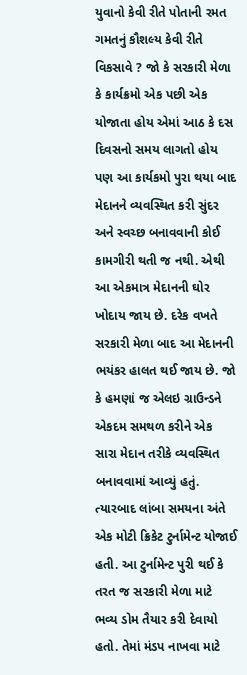યુવાનો કેવી રીતે પોતાની રમત ગમતનું કૌશલ્ય કેવી રીતે વિકસાવે ? જો કે સરકારી મેળા કે કાર્યક્રમો એક પછી એક યોજાતા હોય એમાં આઠ કે દસ દિવસનો સમય લાગતો હોય પણ આ કાર્યકમો પુરા થયા બાદ મેદાનને વ્યવસ્થિત કરી સુંદર અને સ્વચ્છ બનાવવાની કોઈ કામગીરી થતી જ નથી. એથી આ એકમાત્ર મેદાનની ઘોર ખોદાય જાય છે. દરેક વખતે સરકારી મેળા બાદ આ મેદાનની ભયંકર હાલત થઈ જાય છે. જો કે હમણાં જ એલઇ ગ્રાઉન્ડને એકદમ સમથળ કરીને એક સારા મેદાન તરીકે વ્યવસ્થિત બનાવવામાં આવ્યું હતું. ત્યારબાદ લાંબા સમયના અંતે એક મોટી ક્રિકેટ ટુર્નામેન્ટ યોજાઈ હતી. આ ટુર્નામેન્ટ પુરી થઈ કે તરત જ સરકારી મેળા માટે ભવ્ય ડોમ તૈયાર કરી દેવાયો હતો. તેમાં મંડપ નાખવા માટે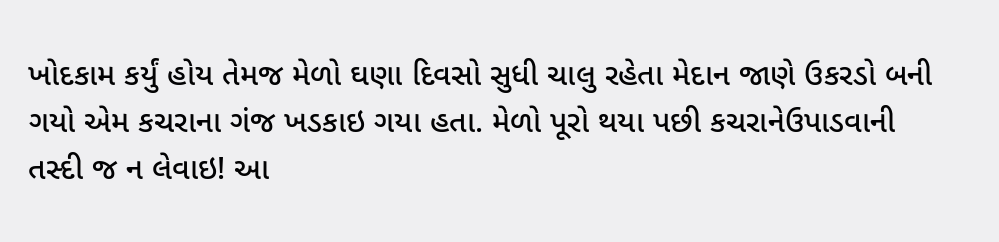ખોદકામ કર્યું હોય તેમજ મેળો ઘણા દિવસો સુધી ચાલુ રહેતા મેદાન જાણે ઉકરડો બની ગયો એમ કચરાના ગંજ ખડકાઇ ગયા હતા. મેળો પૂરો થયા પછી કચરાનેઉપાડવાની તસ્દી જ ન લેવાઇ! આ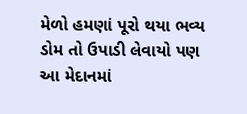મેળો હમણાં પૂરો થયા ભવ્ય ડોમ તો ઉપાડી લેવાયો પણ આ મેદાનમાં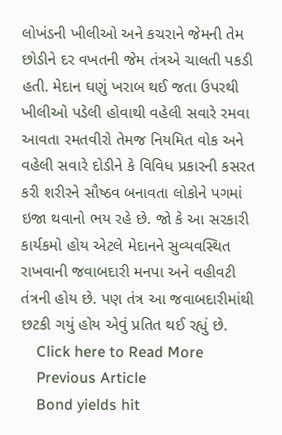લોખંડની ખીલીઓ અને કચરાને જેમની તેમ છોડીને દર વખતની જેમ તંત્રએ ચાલતી પકડી હતી. મેદાન ઘણું ખરાબ થઈ જતા ઉપરથી ખીલીઓ પડેલી હોવાથી વહેલી સવારે રમવા આવતા રમતવીરો તેમજ નિયમિત વોક અને વહેલી સવારે દોડીને કે વિવિધ પ્રકારની કસરત કરી શરીરને સૌષ્ઠવ બનાવતા લોકોને પગમાં ઇજા થવાનો ભય રહે છે. જો કે આ સરકારી કાર્યકમો હોય એટલે મેદાનને સુવ્યવસ્થિત રાખવાની જવાબદારી મનપા અને વહીવટી તંત્રની હોય છે. પણ તંત્ર આ જવાબદારીમાંથી છટકી ગયું હોય એવું પ્રતિત થઈ રહ્યું છે.
    Click here to Read More
    Previous Article
    Bond yields hit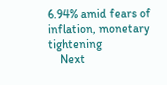6.94% amid fears of inflation, monetary tightening
    Next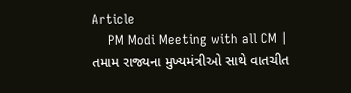Article
    PM Modi Meeting with all CM | તમામ રાજ્યના મુખ્યમંત્રીઓ સાથે વાતચીત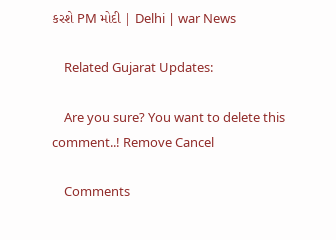કરશે PM મોદી | Delhi | war News

    Related Gujarat Updates:

    Are you sure? You want to delete this comment..! Remove Cancel

    Comments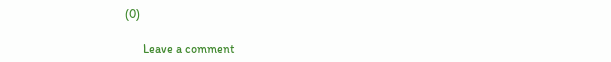(0)

      Leave a comment